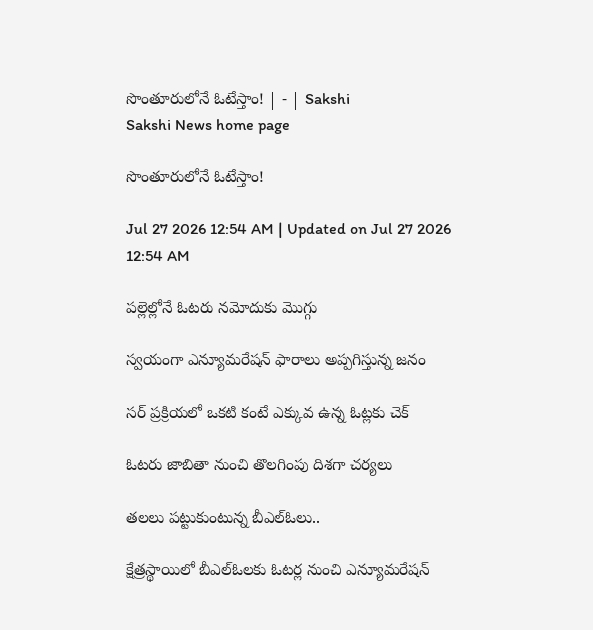సొంతూరులోనే ఓటేస్తాం! | - | Sakshi
Sakshi News home page

సొంతూరులోనే ఓటేస్తాం!

Jul 27 2026 12:54 AM | Updated on Jul 27 2026 12:54 AM

పల్లెల్లోనే ఓటరు నమోదుకు మొగ్గు

స్వయంగా ఎన్యూమరేషన్‌ ఫారాలు అప్పగిస్తున్న జనం

సర్‌ ప్రక్రియలో ఒకటి కంటే ఎక్కువ ఉన్న ఓట్లకు చెక్‌

ఓటరు జాబితా నుంచి తొలగింపు దిశగా చర్యలు

తలలు పట్టుకుంటున్న బీఎల్‌ఓలు..

క్షేత్రస్థాయిలో బీఎల్‌ఓలకు ఓటర్ల నుంచి ఎన్యూమరేషన్‌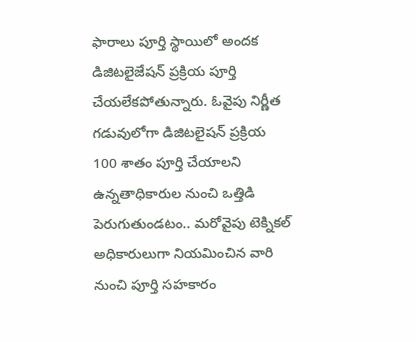ఫారాలు పూర్తి స్థాయిలో అందక డిజిటలైజేషన్‌ ప్రక్రియ పూర్తి చేయలేకపోతున్నారు. ఓవైపు నిర్ణీత గడువులోగా డిజిటలైషన్‌ ప్రక్రియ 100 శాతం పూర్తి చేయాలని ఉన్నతాధికారుల నుంచి ఒత్తిడి పెరుగుతుండటం.. మరోవైపు టెక్నికల్‌ అధికారులుగా నియమించిన వారి నుంచి పూర్తి సహకారం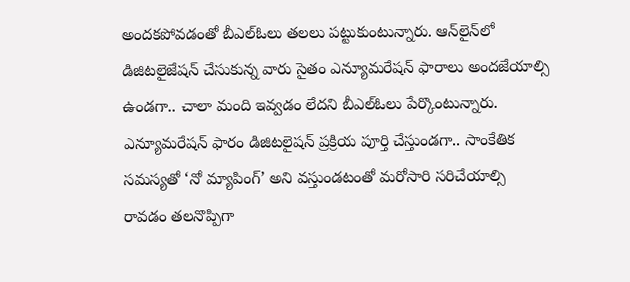అందకపోవడంతో బీఎల్‌ఓలు తలలు పట్టుకుంటున్నారు. ఆన్‌లైన్‌లో డిజిటలైజేషన్‌ చేసుకున్న వారు సైతం ఎన్యూమరేషన్‌ ఫారాలు అందజేయాల్సి ఉండగా.. చాలా మంది ఇవ్వడం లేదని బీఎల్‌ఓలు పేర్కొంటున్నారు. ఎన్యూమరేషన్‌ ఫారం డిజిటలైషన్‌ ప్రక్రియ పూర్తి చేస్తుండగా.. సాంకేతిక సమస్యతో ‘నో మ్యాపింగ్‌’ అని వస్తుండటంతో మరోసారి సరిచేయాల్సి రావడం తలనొప్పిగా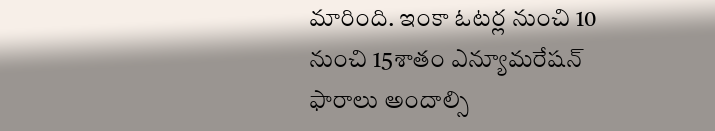మారింది. ఇంకా ఓటర్ల నుంచి 10 నుంచి 15శాతం ఎన్యూమరేషన్‌ ఫారాలు అందాల్సి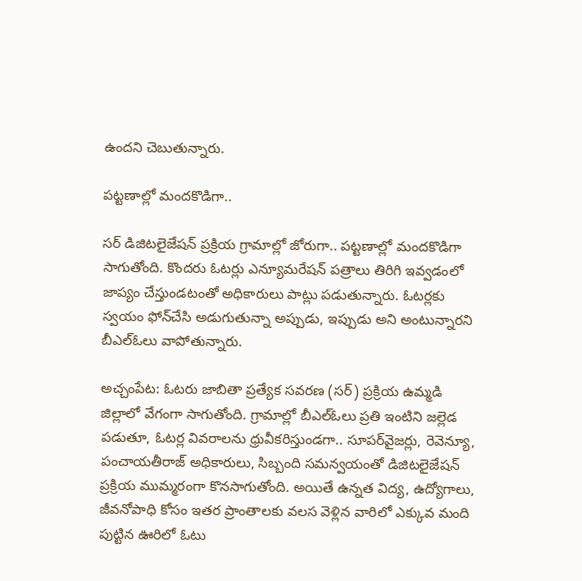ఉందని చెబుతున్నారు.

పట్టణాల్లో మందకొడిగా..

సర్‌ డిజిటలైజేషన్‌ ప్రక్రియ గ్రామాల్లో జోరుగా.. పట్టణాల్లో మందకొడిగా సాగుతోంది. కొందరు ఓటర్లు ఎన్యూమరేషన్‌ పత్రాలు తిరిగి ఇవ్వడంలో జాప్యం చేస్తుండటంతో అధికారులు పాట్లు పడుతున్నారు. ఓటర్లకు స్వయం ఫోన్‌చేసి అడుగుతున్నా అప్పుడు, ఇప్పుడు అని అంటున్నారని బీఎల్‌ఓలు వాపోతున్నారు.

అచ్చంపేట: ఓటరు జాబితా ప్రత్యేక సవరణ (సర్‌) ప్రక్రియ ఉమ్మడి జిల్లాలో వేగంగా సాగుతోంది. గ్రామాల్లో బీఎల్‌ఓలు ప్రతి ఇంటిని జల్లెడ పడుతూ, ఓటర్ల వివరాలను ధ్రువీకరిస్తుండగా.. సూపర్‌వైజర్లు, రెవెన్యూ, పంచాయతీరాజ్‌ అధికారులు, సిబ్బంది సమన్వయంతో డిజిటలైజేషన్‌ ప్రక్రియ ముమ్మరంగా కొనసాగుతోంది. అయితే ఉన్నత విద్య, ఉద్యోగాలు, జీవనోపాధి కోసం ఇతర ప్రాంతాలకు వలస వెళ్లిన వారిలో ఎక్కువ మంది పుట్టిన ఊరిలో ఓటు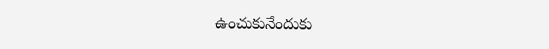ఉంచుకునేందుకు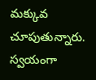మక్కువ చూపుతున్నారు. స్వయంగా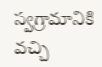స్వగ్రామానికి వచ్చి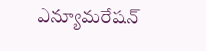ఎన్యూమరేషన్‌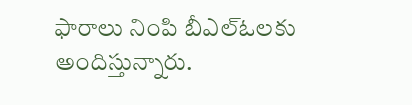ఫారాలు నింపి బీఎల్‌ఓలకు అందిస్తున్నారు.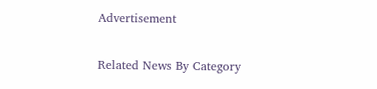Advertisement

Related News By Category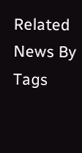Related News By Tags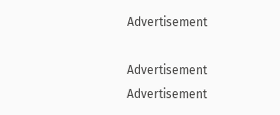Advertisement

Advertisement
Advertisement